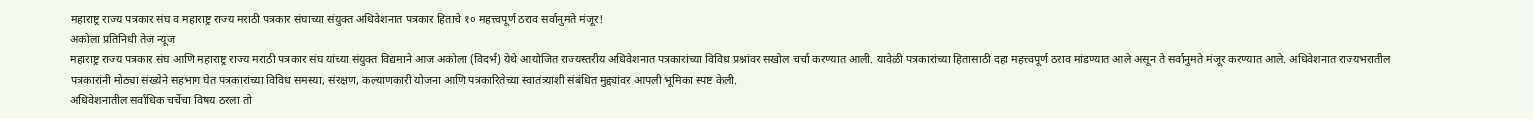महाराष्ट्र राज्य पत्रकार संघ व महाराष्ट्र राज्य मराठी पत्रकार संघाच्या संयुक्त अधिवेशनात पत्रकार हिताचे १० महत्त्वपूर्ण ठराव सर्वानुमते मंजूर!
अकोला प्रतिनिधी तेज न्यूज
महाराष्ट्र राज्य पत्रकार संघ आणि महाराष्ट्र राज्य मराठी पत्रकार संघ यांच्या संयुक्त विद्यमाने आज अकोला (विदर्भ) येथे आयोजित राज्यस्तरीय अधिवेशनात पत्रकारांच्या विविध प्रश्नांवर सखोल चर्चा करण्यात आली. यावेळी पत्रकारांच्या हितासाठी दहा महत्त्वपूर्ण ठराव मांडण्यात आले असून ते सर्वानुमते मंजूर करण्यात आले. अधिवेशनात राज्यभरातील पत्रकारांनी मोठ्या संख्येने सहभाग घेत पत्रकारांच्या विविध समस्या, संरक्षण, कल्याणकारी योजना आणि पत्रकारितेच्या स्वातंत्र्याशी संबंधित मुद्द्यांवर आपली भूमिका स्पष्ट केली.
अधिवेशनातील सर्वाधिक चर्चेचा विषय ठरला तो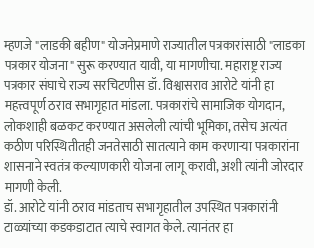म्हणजे "लाडकी बहीण" योजनेप्रमाणे राज्यातील पत्रकारांसाठी "लाडका पत्रकार योजना" सुरू करण्यात यावी, या मागणीचा. महाराष्ट्र राज्य पत्रकार संघाचे राज्य सरचिटणीस डॉ. विश्वासराव आरोटे यांनी हा महत्त्वपूर्ण ठराव सभागृहात मांडला. पत्रकारांचे सामाजिक योगदान, लोकशाही बळकट करण्यात असलेली त्यांची भूमिका, तसेच अत्यंत कठीण परिस्थितीतही जनतेसाठी सातत्याने काम करणाऱ्या पत्रकारांना शासनाने स्वतंत्र कल्याणकारी योजना लागू करावी, अशी त्यांनी जोरदार मागणी केली.
डॉ. आरोटे यांनी ठराव मांडताच सभागृहातील उपस्थित पत्रकारांनी टाळ्यांच्या कडकडाटात त्याचे स्वागत केले. त्यानंतर हा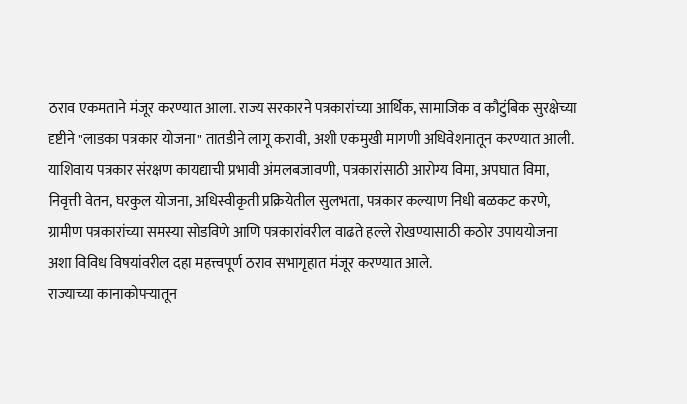ठराव एकमताने मंजूर करण्यात आला. राज्य सरकारने पत्रकारांच्या आर्थिक, सामाजिक व कौटुंबिक सुरक्षेच्या दृष्टीने "लाडका पत्रकार योजना" तातडीने लागू करावी, अशी एकमुखी मागणी अधिवेशनातून करण्यात आली.
याशिवाय पत्रकार संरक्षण कायद्याची प्रभावी अंमलबजावणी, पत्रकारांसाठी आरोग्य विमा, अपघात विमा, निवृत्ती वेतन, घरकुल योजना, अधिस्वीकृती प्रक्रियेतील सुलभता, पत्रकार कल्याण निधी बळकट करणे, ग्रामीण पत्रकारांच्या समस्या सोडविणे आणि पत्रकारांवरील वाढते हल्ले रोखण्यासाठी कठोर उपाययोजना अशा विविध विषयांवरील दहा महत्त्वपूर्ण ठराव सभागृहात मंजूर करण्यात आले.
राज्याच्या कानाकोपऱ्यातून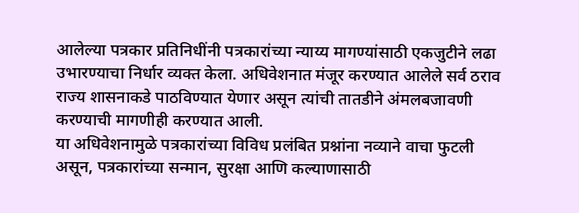आलेल्या पत्रकार प्रतिनिधींनी पत्रकारांच्या न्याय्य मागण्यांसाठी एकजुटीने लढा उभारण्याचा निर्धार व्यक्त केला. अधिवेशनात मंजूर करण्यात आलेले सर्व ठराव राज्य शासनाकडे पाठविण्यात येणार असून त्यांची तातडीने अंमलबजावणी करण्याची मागणीही करण्यात आली.
या अधिवेशनामुळे पत्रकारांच्या विविध प्रलंबित प्रश्नांना नव्याने वाचा फुटली असून, पत्रकारांच्या सन्मान, सुरक्षा आणि कल्याणासाठी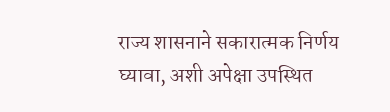राज्य शासनाने सकारात्मक निर्णय घ्यावा, अशी अपेक्षा उपस्थित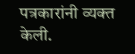पत्रकारांनी व्यक्त केली.